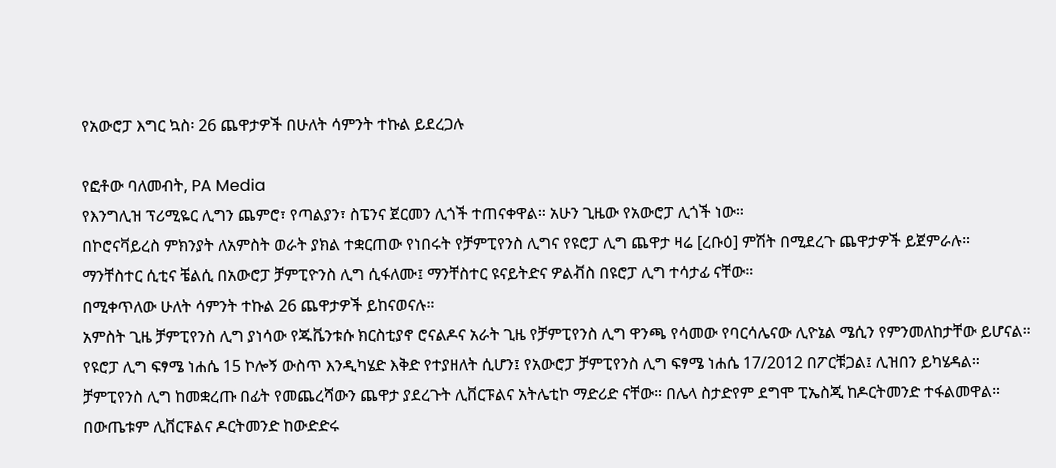የአውሮፓ እግር ኳስ፡ 26 ጨዋታዎች በሁለት ሳምንት ተኩል ይደረጋሉ

የፎቶው ባለመብት, PA Media
የእንግሊዝ ፕሪሚዬር ሊግን ጨምሮ፣ የጣልያን፣ ስፔንና ጀርመን ሊጎች ተጠናቀዋል። አሁን ጊዜው የአውሮፓ ሊጎች ነው።
በኮሮናቫይረስ ምክንያት ለአምስት ወራት ያክል ተቋርጠው የነበሩት የቻምፒየንስ ሊግና የዩሮፓ ሊግ ጨዋታ ዛሬ [ረቡዕ] ምሽት በሚደረጉ ጨዋታዎች ይጀምራሉ።
ማንቸስተር ሲቲና ቼልሲ በአውሮፓ ቻምፒዮንስ ሊግ ሲፋለሙ፤ ማንቸስተር ዩናይትድና ዎልቭስ በዩሮፓ ሊግ ተሳታፊ ናቸው።
በሚቀጥለው ሁለት ሳምንት ተኩል 26 ጨዋታዎች ይከናወናሉ።
አምስት ጊዜ ቻምፒየንስ ሊግ ያነሳው የጁቬንቱሱ ክርስቲያኖ ሮናልዶና አራት ጊዜ የቻምፒየንስ ሊግ ዋንጫ የሳመው የባርሳሌናው ሊዮኔል ሜሲን የምንመለከታቸው ይሆናል።
የዩሮፓ ሊግ ፍፃሜ ነሐሴ 15 ኮሎኝ ውስጥ እንዲካሄድ እቅድ የተያዘለት ሲሆን፤ የአውሮፓ ቻምፒየንስ ሊግ ፍፃሜ ነሐሴ 17/2012 በፖርቹጋል፤ ሊዝበን ይካሄዳል።
ቻምፒየንስ ሊግ ከመቋረጡ በፊት የመጨረሻውን ጨዋታ ያደረጉት ሊቨርፑልና አትሌቲኮ ማድሪድ ናቸው። በሌላ ስታድየም ደግሞ ፒኤስጂ ከዶርትመንድ ተፋልመዋል። በውጤቱም ሊቨርፑልና ዶርትመንድ ከውድድሩ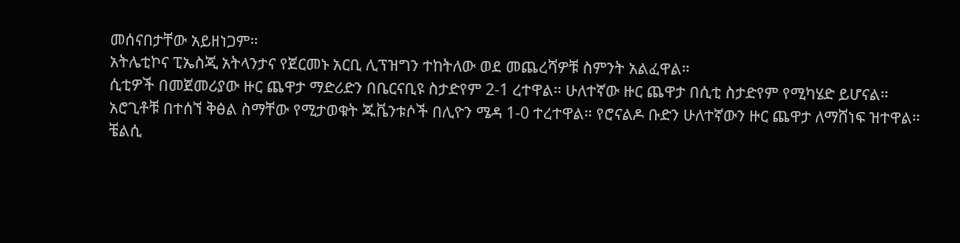መሰናበታቸው አይዘነጋም።
አትሌቲኮና ፒኤስጂ አትላንታና የጀርመኑ አርቢ ሊፕዝግን ተከትለው ወደ መጨረሻዎቹ ስምንት አልፈዋል።
ሲቲዎች በመጀመሪያው ዙር ጨዋታ ማድሪድን በቤርናቢዩ ስታድየም 2-1 ረተዋል። ሁለተኛው ዙር ጨዋታ በሲቲ ስታድየም የሚካሄድ ይሆናል።
አሮጊቶቹ በተሰኘ ቅፅል ስማቸው የሚታወቁት ጁቬንቱሶች በሊዮን ሜዳ 1-0 ተረተዋል። የሮናልዶ ቡድን ሁለተኛውን ዙር ጨዋታ ለማሸነፍ ዝተዋል።
ቼልሲ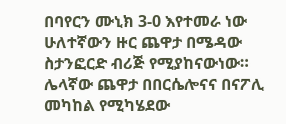በባየርን ሙኒክ 3-0 እየተመራ ነው ሁለተኛውን ዙር ጨዋታ በሜዳው ስታንፎርድ ብሪጅ የሚያከናውነው። ሌላኛው ጨዋታ በበርሴሎናና በናፖሊ መካከል የሚካሄደው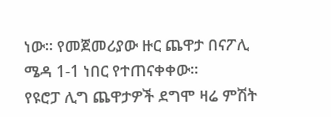ነው። የመጀመሪያው ዙር ጨዋታ በናፖሊ ሜዳ 1-1 ነበር የተጠናቀቀው።
የዩሮፓ ሊግ ጨዋታዎች ደግሞ ዛሬ ምሽት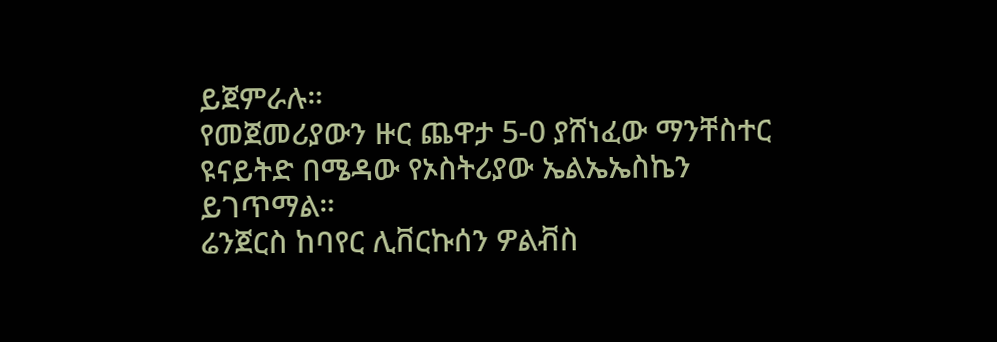ይጀምራሉ።
የመጀመሪያውን ዙር ጨዋታ 5-0 ያሸነፈው ማንቸስተር ዩናይትድ በሜዳው የኦስትሪያው ኤልኤኤስኬን ይገጥማል።
ሬንጀርስ ከባየር ሊቨርኩሰን ዎልቭስ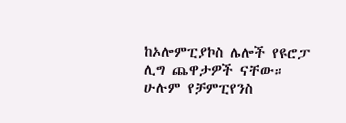ከኦሎምፒያኮስ ሌሎች የዩሮፓ ሊግ ጨዋታዎች ናቸው።
ሁሉም የቻምፒየንስ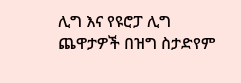ሊግ እና የዩሮፓ ሊግ ጨዋታዎች በዝግ ስታድየም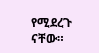የሚደረጉ ናቸው።